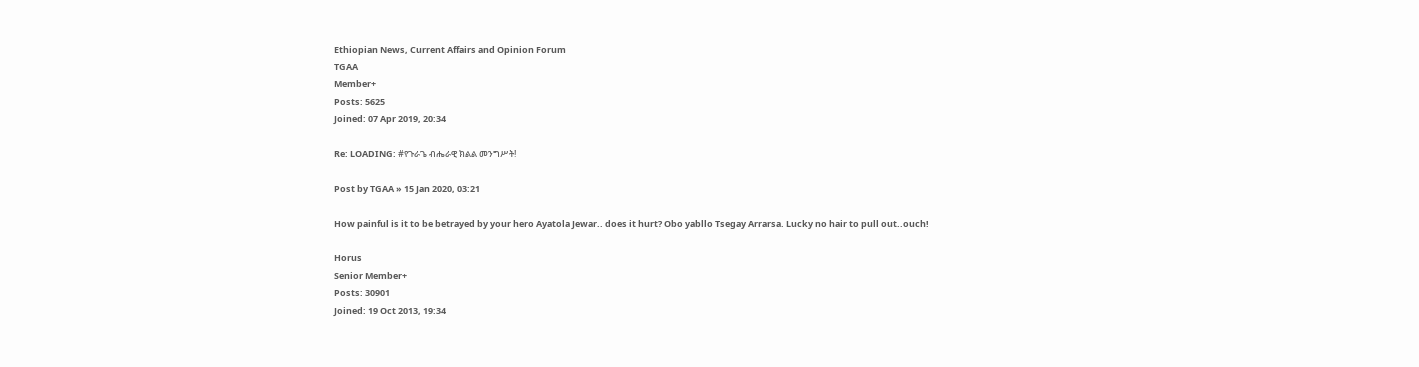Ethiopian News, Current Affairs and Opinion Forum
TGAA
Member+
Posts: 5625
Joined: 07 Apr 2019, 20:34

Re: LOADING: #የጉራጌ ብሔራዊ ክልል መንግሥት!

Post by TGAA » 15 Jan 2020, 03:21

How painful is it to be betrayed by your hero Ayatola Jewar.. does it hurt? Obo yabllo Tsegay Arrarsa. Lucky no hair to pull out..ouch!

Horus
Senior Member+
Posts: 30901
Joined: 19 Oct 2013, 19:34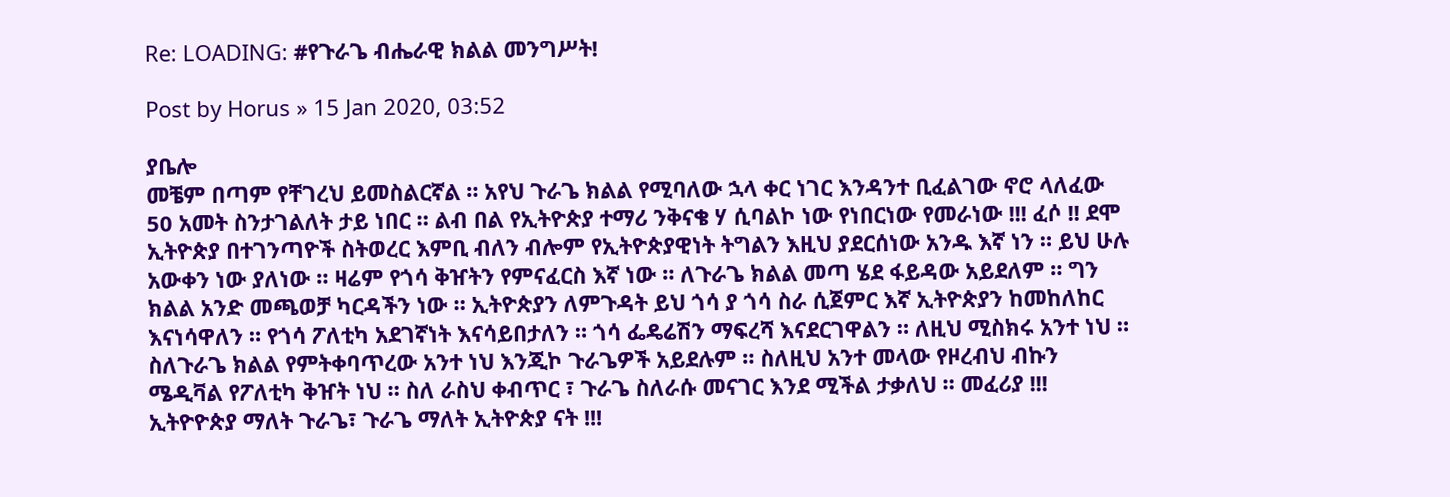Re: LOADING: #የጉራጌ ብሔራዊ ክልል መንግሥት!

Post by Horus » 15 Jan 2020, 03:52

ያቤሎ
መቼም በጣም የቸገረህ ይመስልርኛል ። አየህ ጉራጌ ክልል የሚባለው ኋላ ቀር ነገር እንዳንተ ቢፈልገው ኖሮ ላለፈው 50 አመት ስንታገልለት ታይ ነበር ። ልብ በል የኢትዮጵያ ተማሪ ንቅናቄ ሃ ሲባልኮ ነው የነበርነው የመራነው !!! ፈሶ !! ደሞ ኢትዮጵያ በተገንጣዮች ስትወረር እምቢ ብለን ብሎም የኢትዮጵያዊነት ትግልን እዚህ ያደርሰነው አንዱ እኛ ነን ። ይህ ሁሉ አውቀን ነው ያለነው ። ዛሬም የጎሳ ቅዠትን የምናፈርስ እኛ ነው ። ለጉራጌ ክልል መጣ ሄደ ፋይዳው አይደለም ። ግን ክልል አንድ መጫወቻ ካርዳችን ነው ። ኢትዮጵያን ለምጉዳት ይህ ጎሳ ያ ጎሳ ስራ ሲጀምር እኛ ኢትዮጵያን ከመከለከር እናነሳዋለን ። የጎሳ ፖለቲካ አደገኛነት እናሳይበታለን ። ጎሳ ፌዴሬሽን ማፍረሻ እናደርገዋልን ። ለዚህ ሚስክሩ አንተ ነህ ። ስለጉራጌ ክልል የምትቀባጥረው አንተ ነህ እንጂኮ ጉራጌዎች አይደሉም ። ስለዚህ አንተ መላው የዞረብህ ብኩን ሜዲቫል የፖለቲካ ቅዠት ነህ ። ስለ ራስህ ቀብጥር ፣ ጉራጌ ስለራሱ መናገር እንደ ሚችል ታቃለህ ። መፈሪያ !!! ኢትዮዮጵያ ማለት ጉራጌ፣ ጉራጌ ማለት ኢትዮጵያ ናት !!!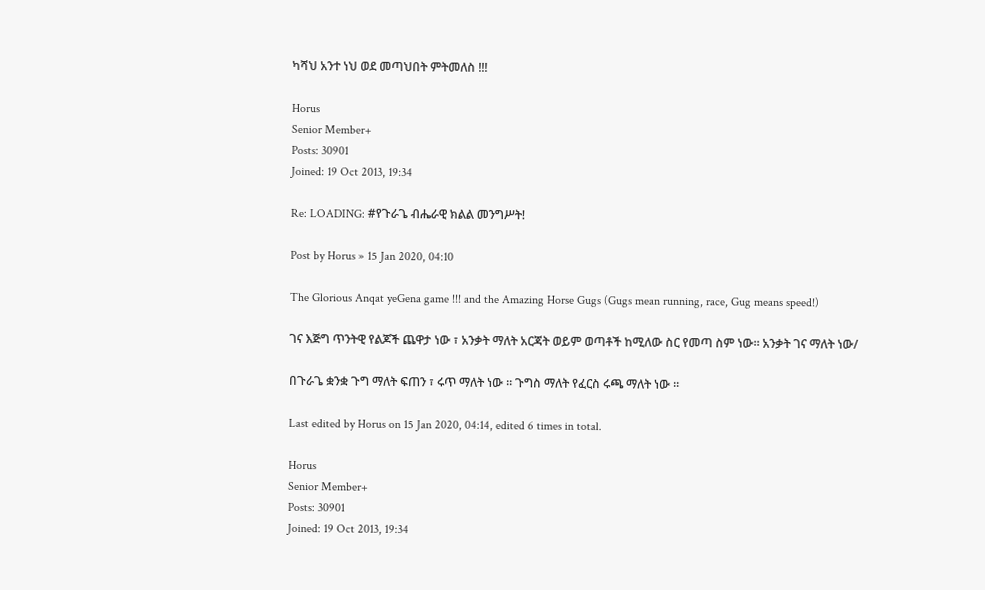ካሻህ አንተ ነህ ወደ መጣህበት ምትመለስ !!!

Horus
Senior Member+
Posts: 30901
Joined: 19 Oct 2013, 19:34

Re: LOADING: #የጉራጌ ብሔራዊ ክልል መንግሥት!

Post by Horus » 15 Jan 2020, 04:10

The Glorious Anqat yeGena game !!! and the Amazing Horse Gugs (Gugs mean running, race, Gug means speed!)

ገና እጅግ ጥንትዊ የልጆች ጨዋታ ነው ፣ አንቃት ማለት አርጃት ወይም ወጣቶች ከሚለው ስር የመጣ ስም ነው። አንቃት ገና ማለት ነው/

በጉራጌ ቋንቋ ጉግ ማለት ፍጠን ፣ ሩጥ ማለት ነው ። ጉግስ ማለት የፈርስ ሩጫ ማለት ነው ።

Last edited by Horus on 15 Jan 2020, 04:14, edited 6 times in total.

Horus
Senior Member+
Posts: 30901
Joined: 19 Oct 2013, 19:34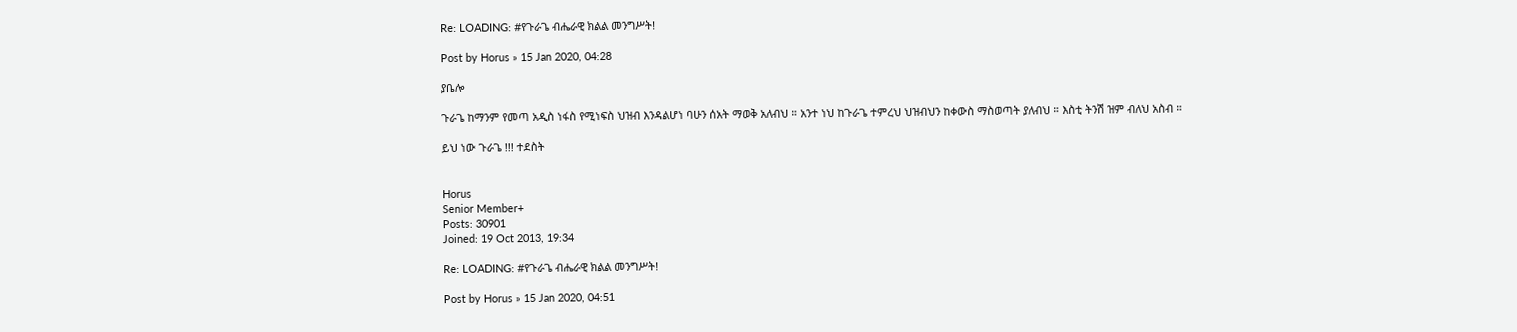Re: LOADING: #የጉራጌ ብሔራዊ ክልል መንግሥት!

Post by Horus » 15 Jan 2020, 04:28

ያቤሎ

ጉራጌ ከማንም የመጣ አዲስ ነፋስ የሚነፍስ ህዝብ እንዳልሆነ ባሁን ሰአት ማወቅ አለብህ ። አንተ ነህ ከጉራጌ ተምረህ ህዝብህን ከቀውስ ማስወጣት ያለብህ ። እስቲ ትንሽ ዝም ብለህ አስብ ።

ይህ ነው ጉራጌ !!! ተደስት


Horus
Senior Member+
Posts: 30901
Joined: 19 Oct 2013, 19:34

Re: LOADING: #የጉራጌ ብሔራዊ ክልል መንግሥት!

Post by Horus » 15 Jan 2020, 04:51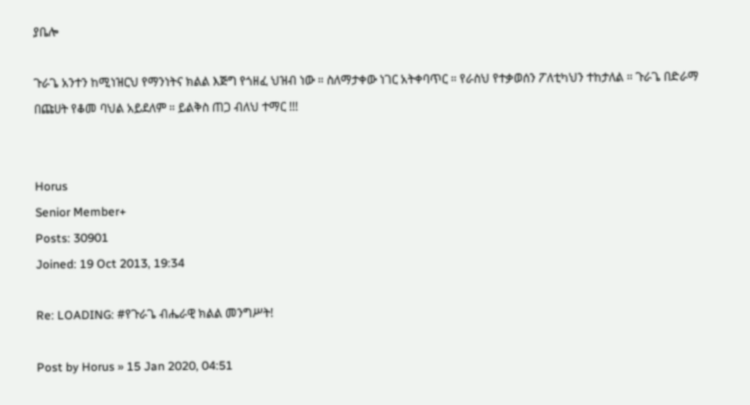ያቤሎ

ጉራጌ አንተን ከሚነዝርህ የማንነትና ክልል እጅግ የጎዘፈ ህዝብ ነው ። ስለማታቀው ነገር አትቀባጥር ። የራስህ የተቃወሰን ፖለቲካህን ተከታለል ። ጉራጌ በድራማ በጩሀት የቆመ ባህል አይደለም ። ይልቅስ ጠጋ ብለህ ተማር !!!


Horus
Senior Member+
Posts: 30901
Joined: 19 Oct 2013, 19:34

Re: LOADING: #የጉራጌ ብሔራዊ ክልል መንግሥት!

Post by Horus » 15 Jan 2020, 04:51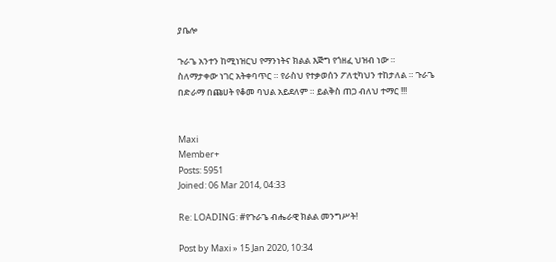ያቤሎ

ጉራጌ አንተን ከሚነዝርህ የማንነትና ክልል እጅግ የጎዘፈ ህዝብ ነው ። ስለማታቀው ነገር አትቀባጥር ። የራስህ የተቃወሰን ፖለቲካህን ተከታለል ። ጉራጌ በድራማ በጩሀት የቆመ ባህል አይደለም ። ይልቅስ ጠጋ ብለህ ተማር !!!


Maxi
Member+
Posts: 5951
Joined: 06 Mar 2014, 04:33

Re: LOADING: #የጉራጌ ብሔራዊ ክልል መንግሥት!

Post by Maxi » 15 Jan 2020, 10:34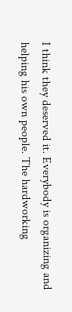I think they deserved it. Everybody is organizing and helping his own people. The hardworking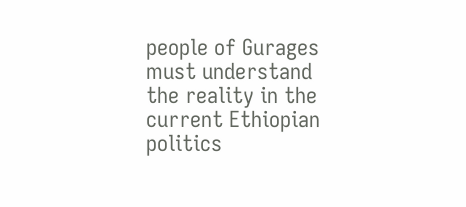people of Gurages must understand the reality in the current Ethiopian politics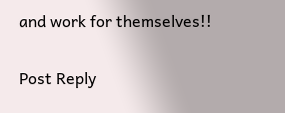and work for themselves!!

Post Reply